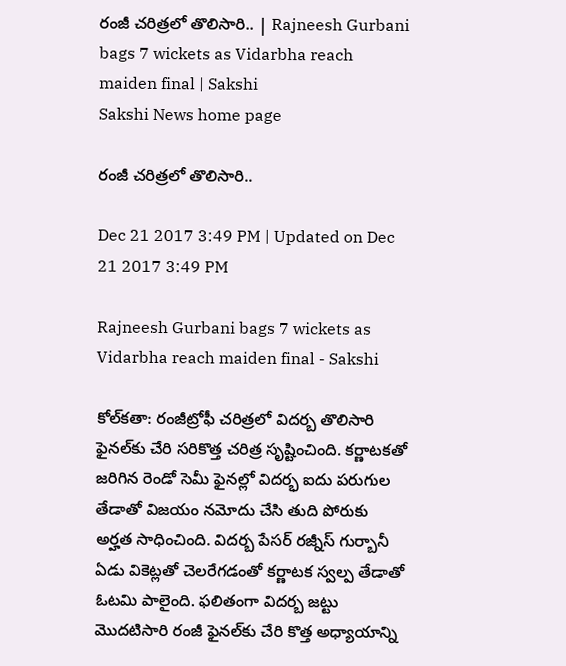రంజీ చరిత్రలో తొలిసారి.. | Rajneesh Gurbani bags 7 wickets as Vidarbha reach maiden final | Sakshi
Sakshi News home page

రంజీ చరిత్రలో తొలిసారి..

Dec 21 2017 3:49 PM | Updated on Dec 21 2017 3:49 PM

Rajneesh Gurbani bags 7 wickets as Vidarbha reach maiden final - Sakshi

కోల్‌కతా: రంజీట్రోఫీ చరిత్రలో విదర్బ తొలిసారి ఫైనల్‌కు చేరి సరికొత్త చరిత్ర సృష్టించింది. కర్ణాటకతో జరిగిన రెండో సెమీ ఫైనల్లో విదర్భ ఐదు పరుగుల తేడాతో విజయం నమోదు చేసి తుది పోరుకు అర్హత సాధించింది. విదర్బ పేసర్‌ రజ్నీస్‌ గుర్బానీ ఏడు వికెట్లతో చెలరేగడంతో కర్ణాటక స్వల్ప తేడాతో ఓటమి పాలైంది. ఫలితంగా విదర్బ జట్టు మొదటిసారి రంజీ ఫైనల్‌కు చేరి కొత్త అధ్యాయాన్ని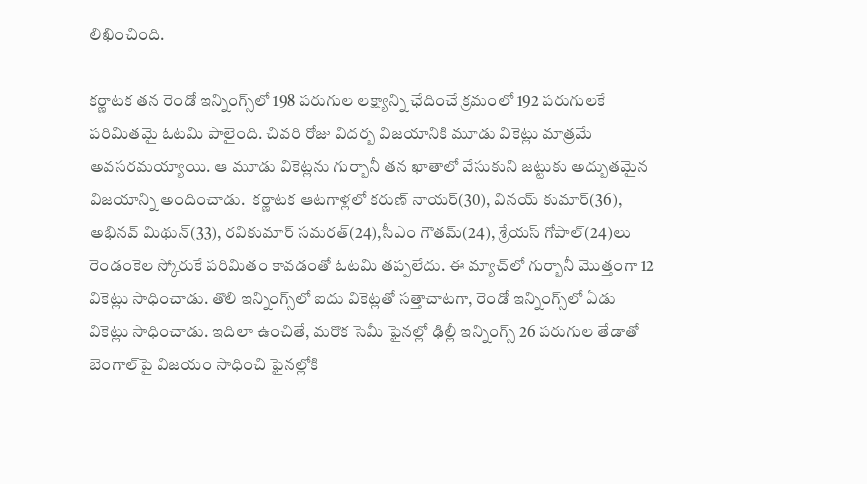లిఖించింది.

కర్ణాటక తన రెండో ఇన్నింగ్స్‌లో 198 పరుగుల లక్ష్యాన్ని ఛేదించే క‍్రమంలో 192 పరుగులకే పరిమితమై ఓటమి పాలైంది. చివరి రోజు విదర్బ విజయానికి మూడు వికెట్లు మాత్రమే అవసరమయ్యాయి. ఆ మూడు వికెట్లను గుర్బానీ తన ఖాతాలో వేసుకుని జట్టుకు అద్బుతమైన విజయాన్ని అందించాడు.  కర్ణాటక ఆటగాళ్లలో కరుణ్‌ నాయర్‌(30), వినయ్‌ కుమార్‌(36), అభినవ్‌ మిథున్‌(33), రవికుమార్‌ సమరత్‌(24),సీఎం గౌతమ్‌(24), శ్రేయస్‌ గోపాల్‌(24)లు రెండంకెల స్కోరుకే పరిమితం కావడంతో ఓటమి తప్పలేదు. ఈ మ్యాచ్‌లో గుర్బానీ మొత్తంగా 12 వికెట్లు సాధించాడు. తొలి ఇన్నింగ్స్‌లో ఐదు వికెట్లతో సత్తాచాటగా, రెండో ఇన్నింగ్స్‌లో ఏడు వికెట్లు సాధించాడు. ఇదిలా ఉంచితే, మరొక సెమీ ఫైనల్లో ఢిల్లీ ఇన్నింగ్స్‌ 26 పరుగుల తేడాతో బెంగాల్‌పై విజయం సాధించి ఫైనల్లోకి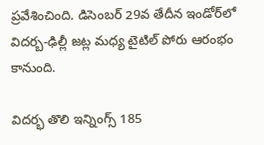ప్రవేశించింది. డిసెంబర్‌ 29వ తేదీన ఇండోర్‌లో విదర్బ-ఢిల్లీ జట్ల మధ్య టైటిల్‌ పోరు ఆరంభం కానుంది.

విదర్భ తొలి ఇన్నింగ్స్‌ 185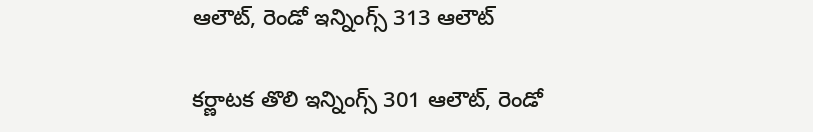ఆలౌట్‌, రెండో ఇన్నింగ్స్‌ 313 ఆలౌట్‌

కర్ణాటక తొలి ఇన‍్నింగ్స్‌ 301 ఆలౌట్‌, రెండో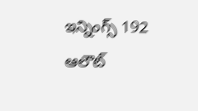ఇన్నింగ్స్‌ 192 ఆలౌట్‌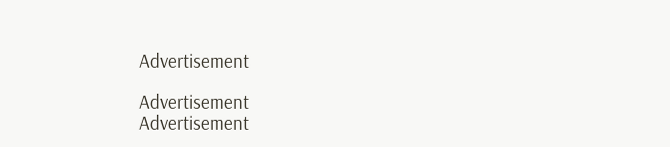Advertisement

Advertisement
Advertisement